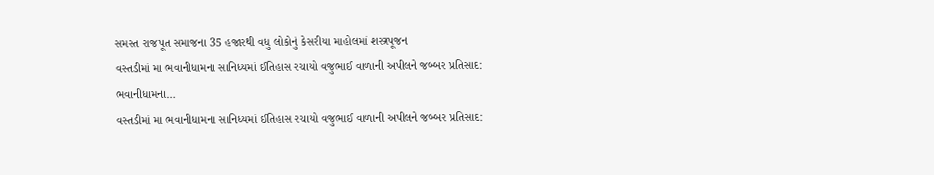સમસ્ત રાજપૂત સમાજના 35 હજારથી વધુ લોકોનું કેસરીયા માહોલમાં શસ્ત્રપૂજન
વસ્તડીમાં મા ભવાનીધામના સાનિધ્યમાં ઈતિહાસ રચાયો વજુભાઈ વાળાની અપીલને જબ્બર પ્રતિસાદ: ભવાનીધામના…
વસ્તડીમાં મા ભવાનીધામના સાનિધ્યમાં ઈતિહાસ રચાયો વજુભાઈ વાળાની અપીલને જબ્બર પ્રતિસાદ: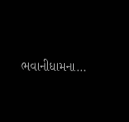ભવાનીધામના…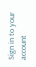Sign in to your account